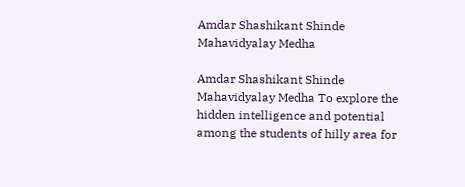Amdar Shashikant Shinde Mahavidyalay Medha

Amdar Shashikant Shinde Mahavidyalay Medha To explore the hidden intelligence and potential among the students of hilly area for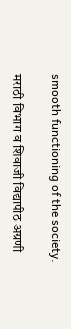smooth functioning of the society.

मराठी विभाग व शिवाजी विद्यापीठ अग्रणी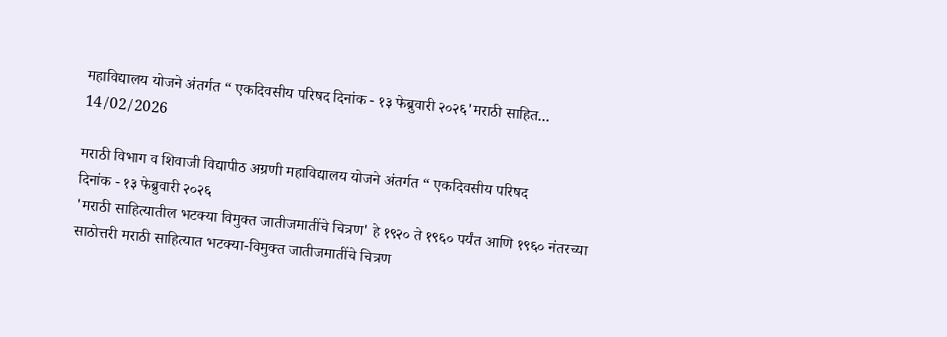महाविद्यालय योजने अंतर्गत “ एकदिवसीय परिषद दिनांक - १३ फेब्रुवारी २०२६'मराठी साहित...
14/02/2026

मराठी विभाग व शिवाजी विद्यापीठ अग्रणी महाविद्यालय योजने अंतर्गत “ एकदिवसीय परिषद
दिनांक - १३ फेब्रुवारी २०२६
'मराठी साहित्यातील भटक्या विमुक्त जातीजमातींचे चित्रण' हे १९२० ते १९६० पर्यंत आणि १९६० नंतरच्या साठोत्तरी मराठी साहित्यात भटक्या-विमुक्त जातीजमातींचे चित्रण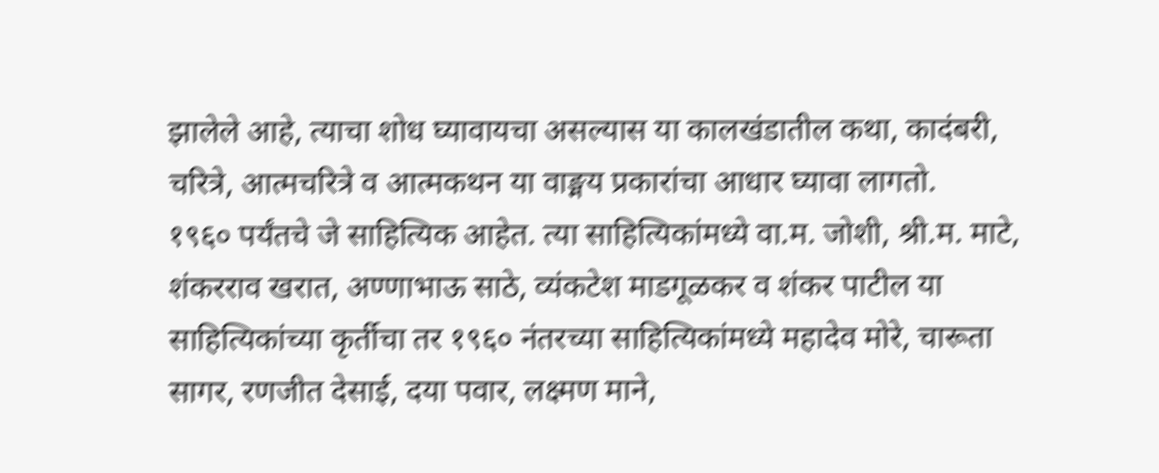झालेले आहे, त्याचा शोध घ्यावायचा असल्यास या कालखंडातील कथा, कादंबरी, चरित्रे, आत्मचरित्रे व आत्मकथन या वाङ्मय प्रकारांचा आधार घ्यावा लागतो.
१९६० पर्यंतचे जे साहित्यिक आहेत. त्या साहित्यिकांमध्ये वा.म. जोशी, श्री.म. माटे, शंकरराव खरात, अण्णाभाऊ साठे, व्यंकटेश माडगूळकर व शंकर पाटील या साहित्यिकांच्या कृर्तीचा तर १९६० नंतरच्या साहित्यिकांमध्ये महादेव मोरे, चारूता सागर, रणजीत देसाई, दया पवार, लक्ष्मण माने,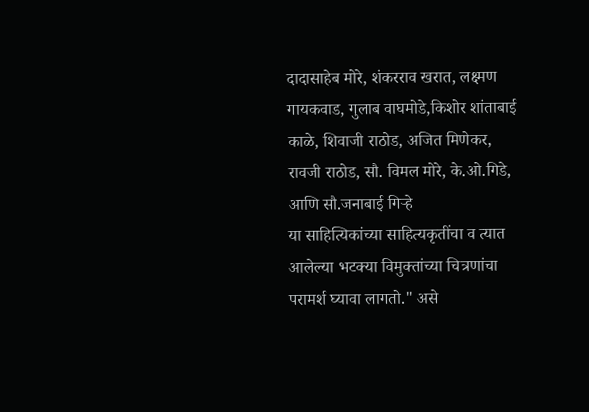दादासाहेब मोरे, शंकरराव खरात, लक्ष्मण गायकवाड, गुलाब वाघमोडे,किशोर शांताबाई काळे, शिवाजी राठोड, अजित मिणेकर, रावजी राठोड, सौ. विमल मोरे, के.ओ.गिडे, आणि सौ.जनाबाई गिऱ्हे
या साहित्यिकांच्या साहित्यकृतींचा व त्यात आलेल्या भटक्या विमुक्तांच्या चित्रणांचा परामर्श घ्यावा लागतो." असे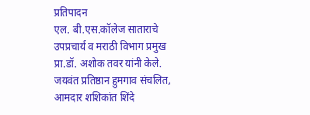प्रतिपादन
एल. बी.एस.कॉलेज साताराचे उपप्रचार्य व मराठी विभाग प्रमुख प्रा.डॉ. अशोक तवर यांनी केले.
जयवंत प्रतिष्ठान हुमगाव संचलित, आमदार शशिकांत शिंदे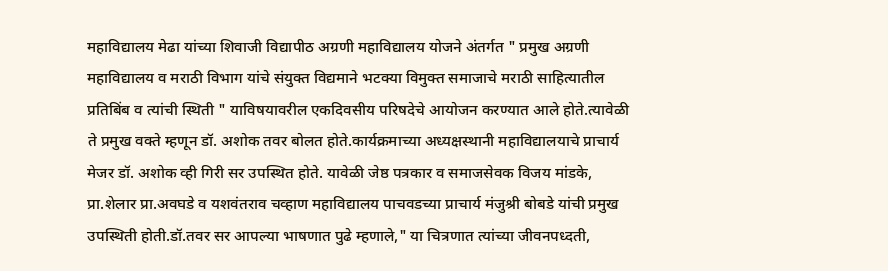महाविद्यालय मेढा यांच्या शिवाजी विद्यापीठ अग्रणी महाविद्यालय योजने अंतर्गत " प्रमुख अग्रणी महाविद्यालय व मराठी विभाग यांचे संयुक्त विद्यमाने भटक्या विमुक्त समाजाचे मराठी साहित्यातील प्रतिबिंब व त्यांची स्थिती " याविषयावरील एकदिवसीय परिषदेचे आयोजन करण्यात आले होते.त्यावेळी ते प्रमुख वक्ते म्हणून डॉ. अशोक तवर बोलत होते.कार्यक्रमाच्या अध्यक्षस्थानी महाविद्यालयाचे प्राचार्य मेजर डॉ. अशोक व्ही गिरी सर उपस्थित होते. यावेळी जेष्ठ पत्रकार व समाजसेवक विजय मांडके, प्रा.शेलार प्रा.अवघडे व यशवंतराव चव्हाण महाविद्यालय पाचवडच्या प्राचार्य मंजुश्री बोबडे यांची प्रमुख उपस्थिती होती.डॉ.तवर सर आपल्या भाषणात पुढे म्हणाले," या चित्रणात त्यांच्या जीवनपध्दती,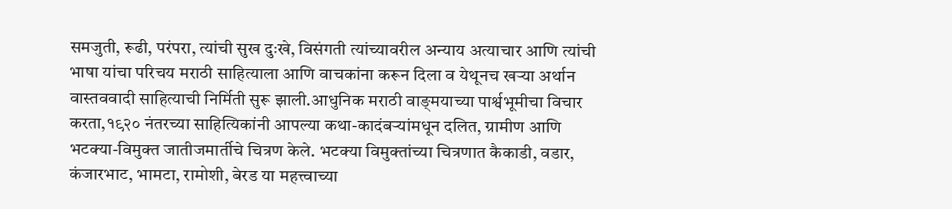समजुती, रूढी, परंपरा, त्यांची सुख दुःखे, विसंगती त्यांच्यावरील अन्याय अत्याचार आणि त्यांची भाषा यांचा परिचय मराठी साहित्याला आणि वाचकांना करून दिला व येथूनच खऱ्या अर्थान वास्तववादी साहित्याची निर्मिती सुरू झाली.आधुनिक मराठी वाङ्‌मयाच्या पार्श्वभूमीचा विचार करता,१९२० नंतरच्या साहित्यिकांनी आपल्या कथा-कादंबऱ्यांमधून दलित, ग्रामीण आणि भटक्या-विमुक्त जातीजमार्तीचे चित्रण केले. भटक्या विमुक्तांच्या चित्रणात कैकाडी, वडार, कंजारभाट, भामटा, रामोशी, बेरड या महत्त्वाच्या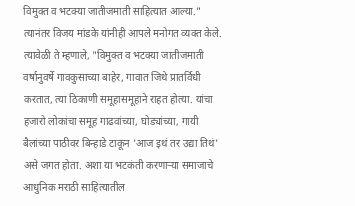विमुक्त व भटक्या जातीजमाती साहित्यात आल्या."
त्यानंतर विजय मांडके यांनीही आपले मनोगत व्यक्त केले. त्यावेळी ते म्हणाले, "विमुक्त व भटक्या जातीजमाती वर्षानुवर्षे गावकुसाच्या बाहेर, गावात जिथे प्रातर्विधी करतात, त्या ठिकाणी समूहासमूहाने राहत होत्या. यांचा हजारो लोकांचा समूह गाढवांच्या, घोड्यांच्या, गायी बैलांच्या पाठीवर बिन्हाडे टाकून 'आज इथं तर उद्या तिथं' असे जगत होता. अशा या भटकंती करणाऱ्या समाजाचे आधुनिक मराठी साहित्यातील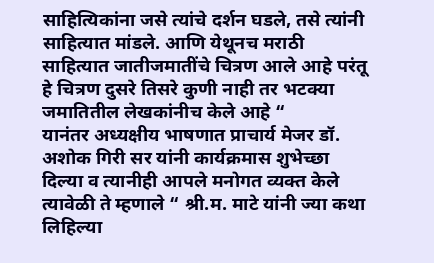साहित्यिकांना जसे त्यांचे दर्शन घडले, तसे त्यांनी साहित्यात मांडले. आणि येथूनच मराठी साहित्यात जातीजमातींचे चित्रण आले आहे परंतू हे चित्रण दुसरे तिसरे कुणी नाही तर भटक्या जमातितील लेखकांनीच केले आहे “
यानंतर अध्यक्षीय भाषणात प्राचार्य मेजर डॉ. अशोक गिरी सर यांनी कार्यक्रमास शुभेच्छा दिल्या व त्यानीही आपले मनोगत व्यक्त केले त्यावेळी ते म्हणाले “ श्री.म. माटे यांनी ज्या कथा लिहिल्या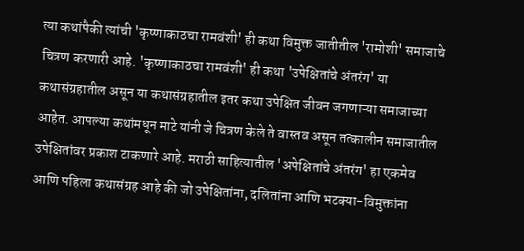त्या कथांपैकी त्यांची 'कृष्णाकाठचा रामवंशी' ही कथा विमुक्त जातीतील 'रामोशी' समाजाचे चित्रण करणारी आहे. 'कृष्णाकाठचा रामवंशी' ही कथा 'उपेक्षितांचे अंतरंग' या कथासंग्रहातील असून या कथासंग्रहातील इतर कथा उपेक्षित जीवन जगणाऱ्या समाजाच्या आहेत. आपल्या कथांमधून माटे यांनी जे चित्रण केले ते वास्तव असून तत्कालीन समाजातील उपेक्षितांवर प्रकाश टाकणारे आहे. मराठी साहित्यातील 'अपेक्षितांचे अंतरंग' हा एकमेव आणि पहिला कथासंग्रह आहे की जो उपेक्षितांना, दलितांना आणि भटक्या-विमुक्तांना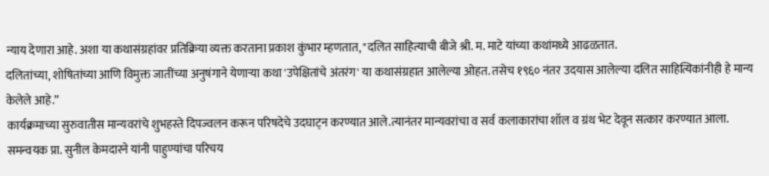न्याय देणारा आहे. अशा या कथासंग्रहांवर प्रतिक्रिया व्यक्त करताना प्रकाश कुंभार म्हणतात, "दलित साहित्याची बीजे श्री. म. माटे यांच्या कथांमध्ये आढळतात.
दलितांच्या, शोषितांच्या आणि विमुक्त जातींच्या अनुषंगाने येणाऱ्या कथा 'उपेक्षितांचे अंतरंग' या कथासंग्रहात आलेल्या ओहत. तसेच १९६० नंतर उदयास आलेल्या दलित साहित्यिकांनीही हे मान्य केलेले आहे.”
कार्यक्रमाच्या सुरुवातीस मान्यवरांचे शुभहस्ते दिपज्वलन करून परिषदेचे उदघाट्न करण्यात आले.त्यानंतर मान्यवरांचा व सर्व कलाकारांचा शॉल व ग्रंथ भेट देवून सत्कार करण्यात आला.
समन्वयक प्रा. सुनील केमदारने यांनी पाहुण्यांचा परिचय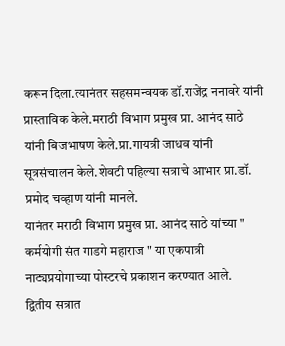करून दिला.त्यानंतर सहसमन्वयक डॉ.राजेंद्र ननावरे यांनी प्रास्ताविक केले.मराठी विभाग प्रमुख प्रा. आनंद साठे यांनी बिजभाषण केले.प्रा.गायत्री जाधव यांनी सूत्रसंचालन केले.शेवटी पहिल्या सत्राचे आभार प्रा.डॉ. प्रमोद चव्हाण यांनी मानले.
यानंतर मराठी विभाग प्रमुख प्रा. आनंद साठे यांच्या " कर्मयोगी संत गाडगे महाराज " या एकपात्री नाट्यप्रयोगाच्या पोस्टरचे प्रकाशन करण्यात आले.
द्वितीय सत्रात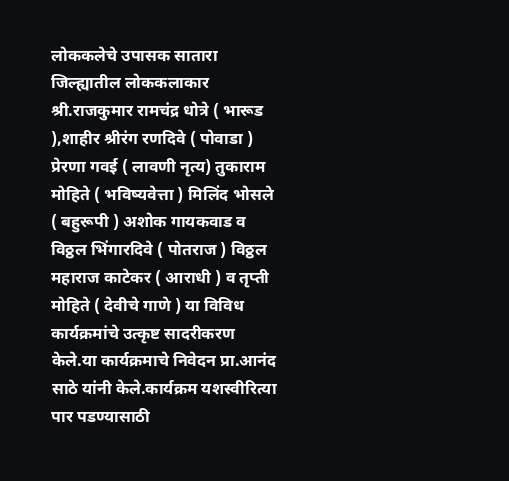लोककलेचे उपासक सातारा जिल्ह्यातील लोककलाकार श्री.राजकुमार रामचंद्र धोत्रे ( भारूड ),शाहीर श्रीरंग रणदिवे ( पोवाडा )
प्रेरणा गवई ( लावणी नृत्य) तुकाराम मोहिते ( भविष्यवेत्ता ) मिलिंद भोसले ( बहुरूपी ) अशोक गायकवाड व विठ्ठल भिंगारदिवे ( पोतराज ) विठ्ठल महाराज काटेकर ( आराधी ) व तृप्ती मोहिते ( देवीचे गाणे ) या विविध कार्यक्रमांचे उत्कृष्ट सादरीकरण केले.या कार्यक्रमाचे निवेदन प्रा.आनंद साठे यांनी केले.कार्यक्रम यशस्वीरित्या पार पडण्यासाठी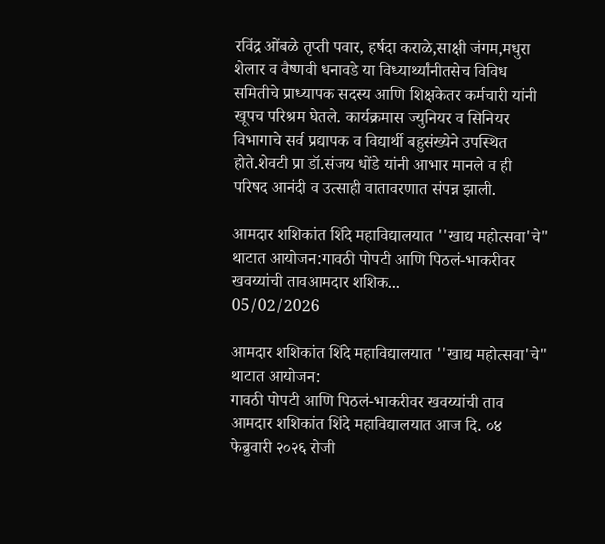रविंद्र ओंबळे तृप्ती पवार, हर्षदा कराळे,साक्षी जंगम,मधुरा शेलार व वैष्णवी धनावडे या विध्यार्थ्यांनीतसेच विविध समितीचे प्राध्यापक सदस्य आणि शिक्षकेतर कर्मचारी यांनी खूपच परिश्रम घेतले. कार्यक्रमास ज्युनियर व सिनियर विभागाचे सर्व प्रद्यापक व विद्यार्थी बहुसंख्येने उपस्थित होते.शेवटी प्रा डॉ.संजय धोंडे यांनी आभार मानले व ही परिषद आनंदी व उत्साही वातावरणात संपन्न झाली.

आमदार शशिकांत शिंदे महाविद्यालयात ''खाद्य महोत्सवा'चे" थाटात आयोजन:गावठी पोपटी आणि पिठलं-भाकरीवर खवय्यांची तावआमदार शशिक...
05/02/2026

आमदार शशिकांत शिंदे महाविद्यालयात ''खाद्य महोत्सवा'चे" थाटात आयोजन:
गावठी पोपटी आणि पिठलं-भाकरीवर खवय्यांची ताव
आमदार शशिकांत शिंदे महाविद्यालयात आज दि. ०४ फेब्रुवारी २०२६ रोजी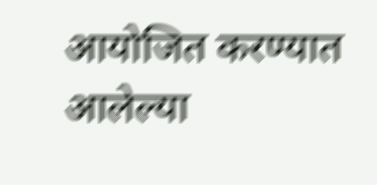आयोजित करण्यात आलेल्या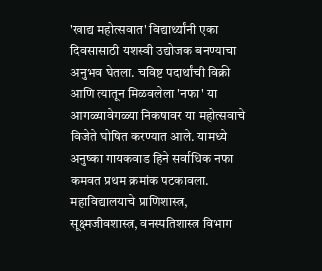'खाद्य महोत्सवात' विद्यार्थ्यांनी एका दिवसासाठी यशस्वी उद्योजक बनण्याचा अनुभव घेतला. चविष्ट पदार्थांची विक्री आणि त्यातून मिळवलेला 'नफा' या आगळ्यावेगळ्या निकषावर या महोत्सवाचे विजेते घोषित करण्यात आले. यामध्ये अनुष्का गायकवाड हिने सर्वाधिक नफा कमवत प्रथम क्रमांक पटकावला.
महाविद्यालयाचे प्राणिशास्त्र, सूक्ष्मजीवशास्त्र, वनस्पतिशास्त्र विभाग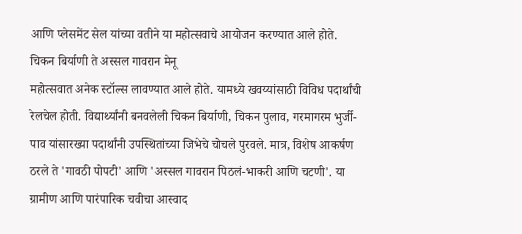आणि प्लेसमेंट सेल यांच्या वतीने या महोत्सवाचे आयोजन करण्यात आले होते.
चिकन बिर्याणी ते अस्सल गावरान मेनू
महोत्सवात अनेक स्टॉल्स लावण्यात आले होते. यामध्ये खवय्यांसाठी विविध पदार्थांची रेलचेल होती. विद्यार्थ्यांनी बनवलेली चिकन बिर्याणी, चिकन पुलाव, गरमागरम भुर्जी-पाव यांसारख्या पदार्थांनी उपस्थितांच्या जिभेचे चोचले पुरवले. मात्र, विशेष आकर्षण ठरले ते 'गावठी पोपटी' आणि 'अस्सल गावरान पिठलं-भाकरी आणि चटणी'. या ग्रामीण आणि पारंपारिक चवीचा आस्वाद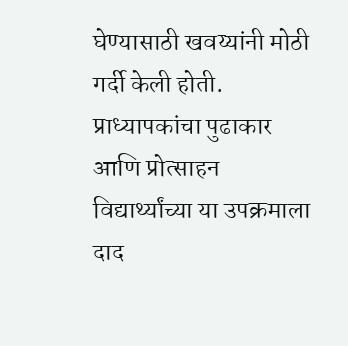घेण्यासाठी खवय्यांनी मोठी गर्दी केली होती.
प्राध्यापकांचा पुढाकार आणि प्रोत्साहन
विद्यार्थ्यांच्या या उपक्रमाला दाद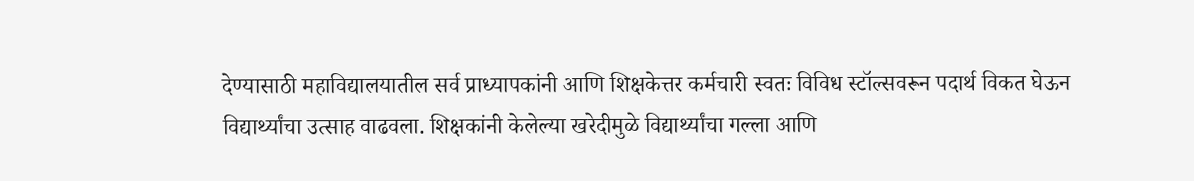देण्यासाठी महाविद्यालयातील सर्व प्राध्यापकांनी आणि शिक्षकेत्तर कर्मचारी स्वतः विविध स्टॉल्सवरून पदार्थ विकत घेऊन विद्यार्थ्यांचा उत्साह वाढवला. शिक्षकांनी केलेल्या खरेदीमुळे विद्यार्थ्यांचा गल्ला आणि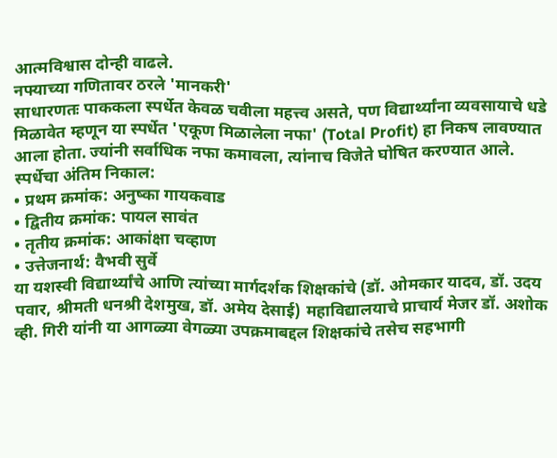आत्मविश्वास दोन्ही वाढले.
नफ्याच्या गणितावर ठरले 'मानकरी'
साधारणतः पाककला स्पर्धेत केवळ चवीला महत्त्व असते, पण विद्यार्थ्यांना व्यवसायाचे धडे मिळावेत म्हणून या स्पर्धेत 'एकूण मिळालेला नफा' (Total Profit) हा निकष लावण्यात आला होता. ज्यांनी सर्वाधिक नफा कमावला, त्यांनाच विजेते घोषित करण्यात आले.
स्पर्धेचा अंतिम निकाल:
• प्रथम क्रमांक: अनुष्का गायकवाड
• द्वितीय क्रमांक: पायल सावंत
• तृतीय क्रमांक: आकांक्षा चव्हाण
• उत्तेजनार्थ: वैभवी सुर्वे
या यशस्वी विद्यार्थ्यांचे आणि त्यांच्या मार्गदर्शक शिक्षकांचे (डॉ. ओमकार यादव, डॉ. उदय पवार, श्रीमती धनश्री देशमुख, डॉ. अमेय देसाई) महाविद्यालयाचे प्राचार्य मेजर डॉ. अशोक व्ही. गिरी यांनी या आगळ्या वेगळ्या उपक्रमाबद्दल शिक्षकांचे तसेच सहभागी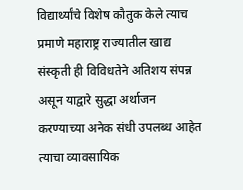विद्यार्थ्यांचे विशेष कौतुक केले त्याच प्रमाणे महाराष्ट्र राज्यातील खाद्य संस्कृती ही विविधतेने अतिशय संपन्न असून याद्वारे सुद्धा अर्थाजन करण्याच्या अनेक संधी उपलब्ध आहेत त्याचा व्यावसायिक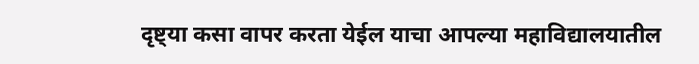दृष्ट्या कसा वापर करता येईल याचा आपल्या महाविद्यालयातील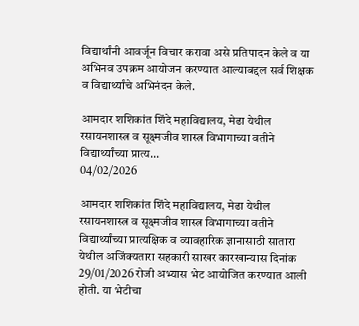विद्यार्थांनी आवर्जून विचार करावा असे प्रतिपादन केले व या अभिनव उपक्रम आयोजन करण्यात आल्याबद्दल सर्व शिक्षक व विद्यार्थ्यांचे अभिनंदन केले.

आमदार शशिकांत शिंदे महाविद्यालय, मेढा येथील रसायनशास्त्र व सूक्ष्मजीव शास्त्र विभागाच्या वतीने विद्यार्थ्यांच्या प्रात्य...
04/02/2026

आमदार शशिकांत शिंदे महाविद्यालय, मेढा येथील रसायनशास्त्र व सूक्ष्मजीव शास्त्र विभागाच्या वतीने विद्यार्थ्यांच्या प्रात्यक्षिक व व्यावहारिक ज्ञानासाठी सातारा येथील अजिंक्यतारा सहकारी साखर कारखान्यास दिनांक 29/01/2026 रोजी अभ्यास भेट आयोजित करण्यात आली होती. या भेटीचा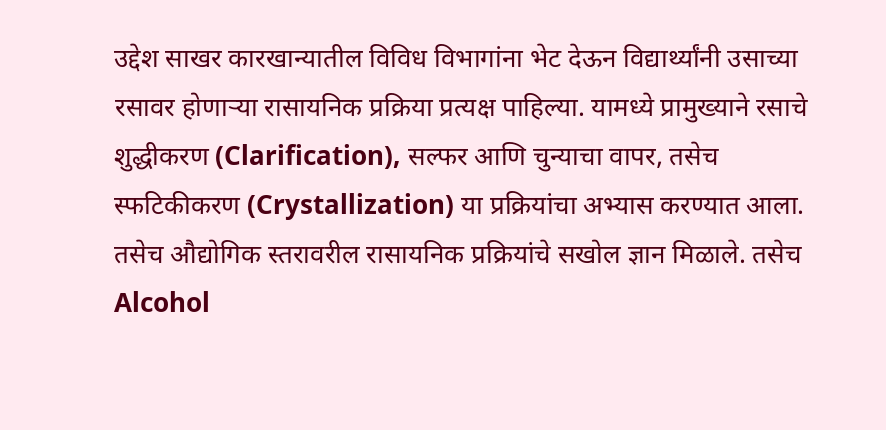उद्देश साखर कारखान्यातील विविध विभागांना भेट देऊन विद्यार्थ्यांनी उसाच्या रसावर होणाऱ्या रासायनिक प्रक्रिया प्रत्यक्ष पाहिल्या. यामध्ये प्रामुख्याने रसाचे शुद्धीकरण (Clarification), सल्फर आणि चुन्याचा वापर, तसेच स्फटिकीकरण (Crystallization) या प्रक्रियांचा अभ्यास करण्यात आला. तसेच औद्योगिक स्तरावरील रासायनिक प्रक्रियांचे सखोल ज्ञान मिळाले. तसेच Alcohol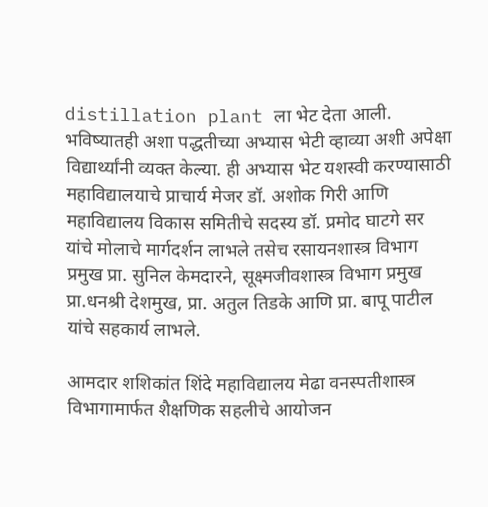distillation plant ला भेट देता आली. भविष्यातही अशा पद्धतीच्या अभ्यास भेटी व्हाव्या अशी अपेक्षा विद्यार्थ्यांनी व्यक्त केल्या. ही अभ्यास भेट यशस्वी करण्यासाठी महाविद्यालयाचे प्राचार्य मेजर डॉ. अशोक गिरी आणि महाविद्यालय विकास समितीचे सदस्य डॉ. प्रमोद घाटगे सर यांचे मोलाचे मार्गदर्शन लाभले तसेच रसायनशास्त्र विभाग प्रमुख प्रा. सुनिल केमदारने, सूक्ष्मजीवशास्त्र विभाग प्रमुख प्रा.धनश्री देशमुख, प्रा. अतुल तिडके आणि प्रा. बापू पाटील यांचे सहकार्य लाभले.

आमदार शशिकांत शिंदे महाविद्यालय मेढा वनस्पतीशास्त्र विभागामार्फत शैक्षणिक सहलीचे आयोजन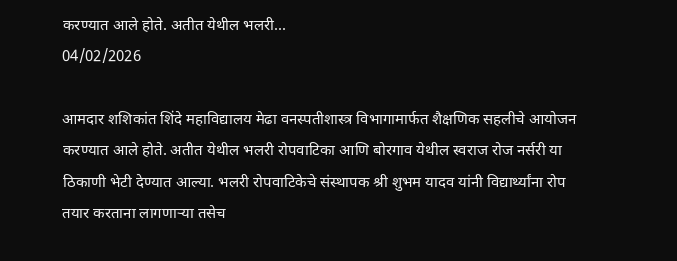करण्यात आले होते. अतीत येथील भलरी...
04/02/2026

आमदार शशिकांत शिंदे महाविद्यालय मेढा वनस्पतीशास्त्र विभागामार्फत शैक्षणिक सहलीचे आयोजन करण्यात आले होते. अतीत येथील भलरी रोपवाटिका आणि बोरगाव येथील स्वराज रोज नर्सरी या ठिकाणी भेटी देण्यात आल्या. भलरी रोपवाटिकेचे संस्थापक श्री शुभम यादव यांनी विद्यार्थ्यांना रोप तयार करताना लागणाऱ्या तसेच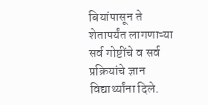बियांपासून ते शेतापर्यंत लागणाऱ्या सर्व गोष्टींचे व सर्व प्रक्रियांचे ज्ञान विद्यार्थ्यांना दिले.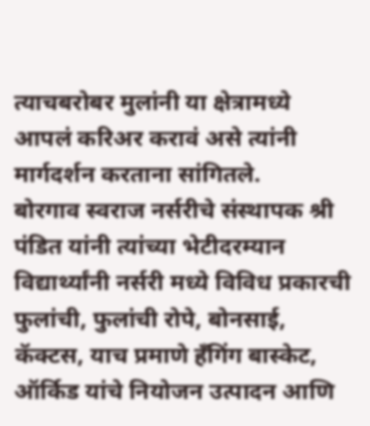त्याचबरोबर मुलांनी या क्षेत्रामध्ये आपलं करिअर करावं असे त्यांनी मार्गदर्शन करताना सांगितले.
बोरगाव स्वराज नर्सरीचे संस्थापक श्री पंडित यांनी त्यांच्या भेटीदरम्यान विद्यार्थ्यांनी नर्सरी मध्ये विविध प्रकारची फुलांची, फुलांची रोपे, बोनसाई, कॅक्टस, याच प्रमाणे हँगिंग बास्केट, ऑर्किड यांचे नियोजन उत्पादन आणि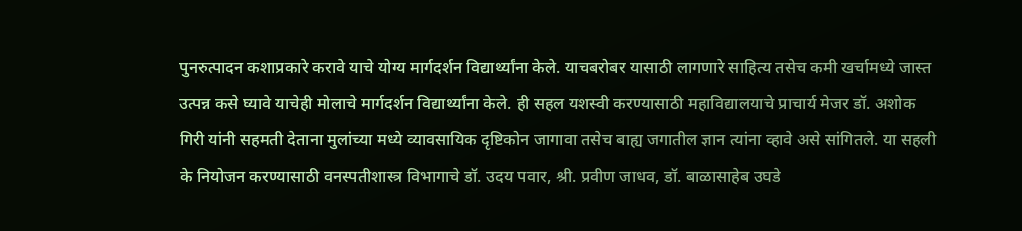पुनरुत्पादन कशाप्रकारे करावे याचे योग्य मार्गदर्शन विद्यार्थ्यांना केले. याचबरोबर यासाठी लागणारे साहित्य तसेच कमी खर्चामध्ये जास्त उत्पन्न कसे घ्यावे याचेही मोलाचे मार्गदर्शन विद्यार्थ्यांना केले. ही सहल यशस्वी करण्यासाठी महाविद्यालयाचे प्राचार्य मेजर डॉ. अशोक गिरी यांनी सहमती देताना मुलांच्या मध्ये व्यावसायिक दृष्टिकोन जागावा तसेच बाह्य जगातील ज्ञान त्यांना व्हावे असे सांगितले. या सहली के नियोजन करण्यासाठी वनस्पतीशास्त्र विभागाचे डॉ. उदय पवार, श्री. प्रवीण जाधव, डॉ. बाळासाहेब उघडे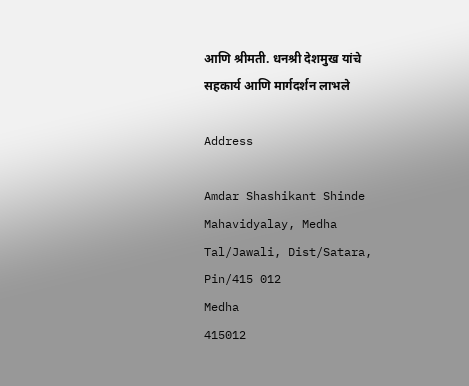आणि श्रीमती. धनश्री देशमुख यांचे सहकार्य आणि मार्गदर्शन लाभले

Address

Amdar Shashikant Shinde Mahavidyalay, Medha Tal/Jawali, Dist/Satara, Pin/415 012
Medha
415012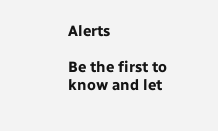Alerts

Be the first to know and let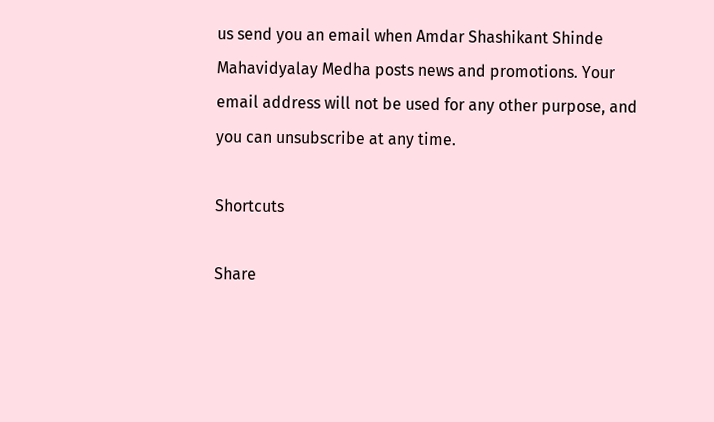us send you an email when Amdar Shashikant Shinde Mahavidyalay Medha posts news and promotions. Your email address will not be used for any other purpose, and you can unsubscribe at any time.

Shortcuts

Share